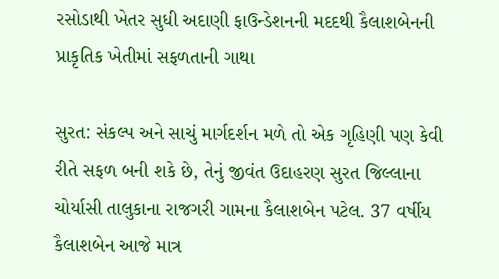રસોડાથી ખેતર સુધી અદાણી ફાઉન્ડેશનની મદદથી કૈલાશબેનની પ્રાકૃતિક ખેતીમાં સફળતાની ગાથા

સુરત: સંકલ્પ અને સાચું માર્ગદર્શન મળે તો એક ગૃહિણી પણ કેવી રીતે સફળ બની શકે છે, તેનું જીવંત ઉદાહરણ સુરત જિલ્લાના ચોર્યાસી તાલુકાના રાજગરી ગામના કૈલાશબેન પટેલ. 37 વર્ષીય કૈલાશબેન આજે માત્ર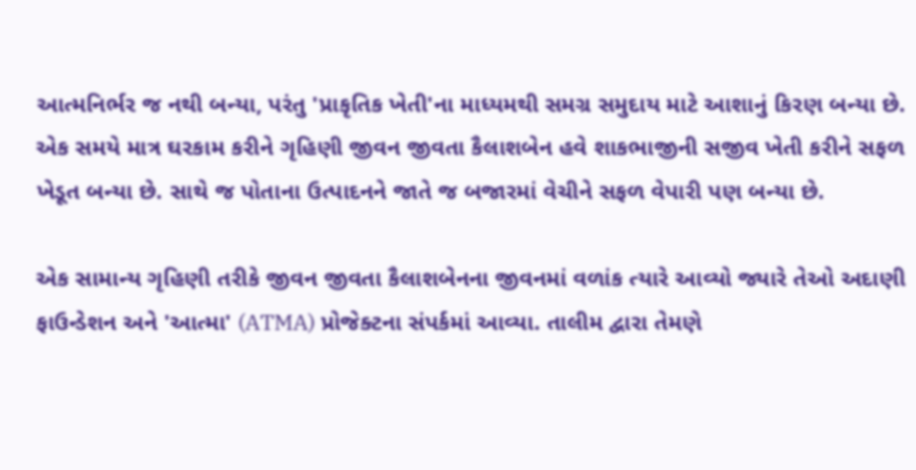આત્મનિર્ભર જ નથી બન્યા, પરંતુ 'પ્રાકૃતિક ખેતી'ના માધ્યમથી સમગ્ર સમુદાય માટે આશાનું કિરણ બન્યા છે. એક સમયે માત્ર ઘરકામ કરીને ગૃહિણી જીવન જીવતા કૈલાશબેન હવે શાકભાજીની સજીવ ખેતી કરીને સફળ ખેડૂત બન્યા છે. સાથે જ પોતાના ઉત્પાદનને જાતે જ બજારમાં વેચીને સફળ વેપારી પણ બન્યા છે.

એક સામાન્ય ગૃહિણી તરીકે જીવન જીવતા કૈલાશબેનના જીવનમાં વળાંક ત્યારે આવ્યો જ્યારે તેઓ અદાણી ફાઉન્ડેશન અને 'આત્મા' (ATMA) પ્રોજેક્ટના સંપર્કમાં આવ્યા. તાલીમ દ્વારા તેમણે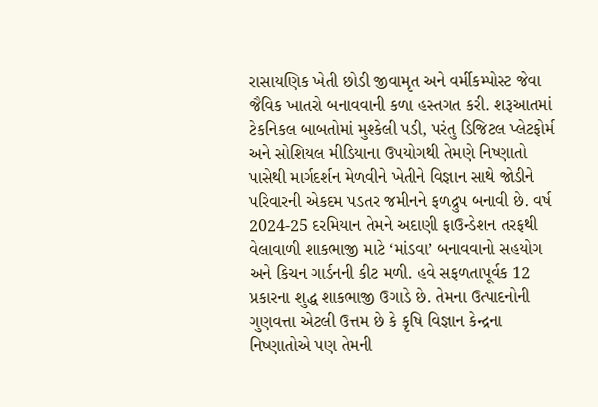રાસાયણિક ખેતી છોડી જીવામૃત અને વર્મીકમ્પોસ્ટ જેવા જૈવિક ખાતરો બનાવવાની કળા હસ્તગત કરી. શરૂઆતમાં ટેકનિકલ બાબતોમાં મુશ્કેલી પડી, પરંતુ ડિજિટલ પ્લેટફોર્મ અને સોશિયલ મીડિયાના ઉપયોગથી તેમણે નિષ્ણાતો પાસેથી માર્ગદર્શન મેળવીને ખેતીને વિજ્ઞાન સાથે જોડીને પરિવારની એકદમ પડતર જમીનને ફળદ્રુપ બનાવી છે. વર્ષ 2024-25 દરમિયાન તેમને અદાણી ફાઉન્ડેશન તરફથી વેલાવાળી શાકભાજી માટે ‘માંડવા’ બનાવવાનો સહયોગ અને કિચન ગાર્ડનની કીટ મળી. હવે સફળતાપૂર્વક 12 પ્રકારના શુદ્ધ શાકભાજી ઉગાડે છે. તેમના ઉત્પાદનોની ગુણવત્તા એટલી ઉત્તમ છે કે કૃષિ વિજ્ઞાન કેન્દ્રના નિષ્ણાતોએ પણ તેમની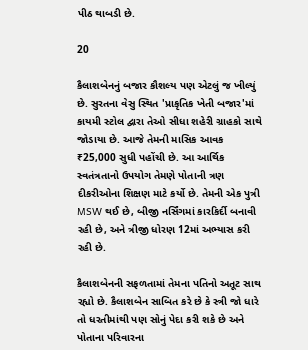પીઠ થાબડી છે.

20

કૈલાશબેનનું બજાર કૌશલ્ય પણ એટલું જ ખીલ્યું છે. સુરતના વેસુ સ્થિત 'પ્રાકૃતિક ખેતી બજાર'માં કાયમી સ્ટોલ દ્વારા તેઓ સીધા શહેરી ગ્રાહકો સાથે જોડાયા છે. આજે તેમની માસિક આવક ₹25,000 સુધી પહોંચી છે. આ આર્થિક સ્વતંત્રતાનો ઉપયોગ તેમણે પોતાની ત્રણ દીકરીઓના શિક્ષણ માટે કર્યો છે. તેમની એક પુત્રી MSW થઈ છે, બીજી નર્સિંગમાં કારકિર્દી બનાવી રહી છે, અને ત્રીજી ધોરણ 12માં અભ્યાસ કરી રહી છે.

કૈલાશબેનની સફળતામાં તેમના પતિનો અતૂટ સાથ રહ્યો છે. કૈલાશબેન સાબિત કરે છે કે સ્ત્રી જો ધારે તો ધરતીમાંથી પણ સોનું પેદા કરી શકે છે અને પોતાના પરિવારના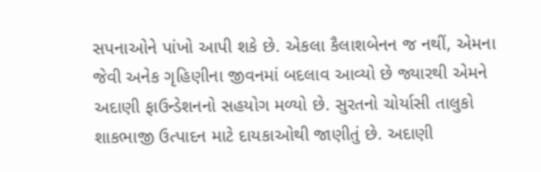સપનાઓને પાંખો આપી શકે છે. એકલા કૈલાશબેનન જ નથીં, એમના જેવી અનેક ગૃહિણીના જીવનમાં બદલાવ આવ્યો છે જ્યારથી એમને અદાણી ફાઉન્ડેશનનો સહયોગ મળ્યો છે. સુરતનો ચોર્યાસી તાલુકો શાકભાજી ઉત્પાદન માટે દાયકાઓથી જાણીતું છે. અદાણી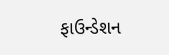ફાઉન્ડેશન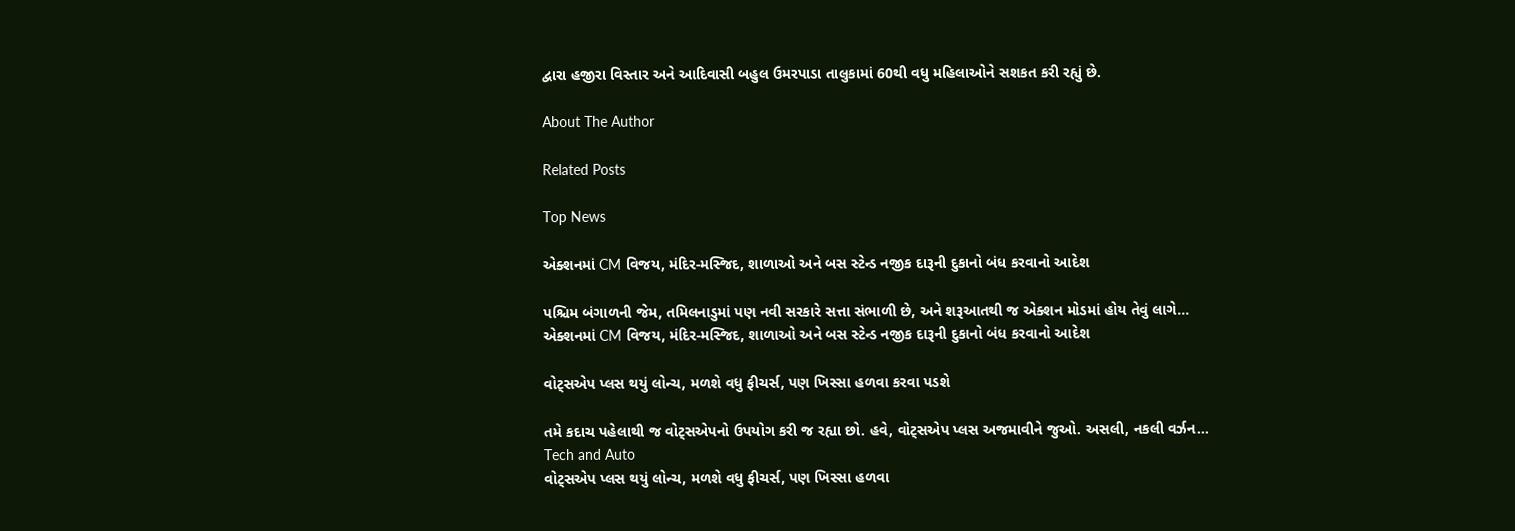દ્વારા હજીરા વિસ્તાર અને આદિવાસી બહુલ ઉમરપાડા તાલુકામાં 60થી વધુ મહિલાઓને સશકત કરી રહ્યું છે.

About The Author

Related Posts

Top News

એક્શનમાં CM વિજય, મંદિર-મસ્જિદ, શાળાઓ અને બસ સ્ટેન્ડ નજીક દારૂની દુકાનો બંધ કરવાનો આદેશ

પશ્ચિમ બંગાળની જેમ, તમિલનાડુમાં પણ નવી સરકારે સત્તા સંભાળી છે, અને શરૂઆતથી જ એક્શન મોડમાં હોય તેવું લાગે...
એક્શનમાં CM વિજય, મંદિર-મસ્જિદ, શાળાઓ અને બસ સ્ટેન્ડ નજીક દારૂની દુકાનો બંધ કરવાનો આદેશ

વોટ્સએપ પ્લસ થયું લોન્ચ, મળશે વધુ ફીચર્સ, પણ ખિસ્સા હળવા કરવા પડશે

તમે કદાચ પહેલાથી જ વોટ્સએપનો ઉપયોગ કરી જ રહ્યા છો. હવે, વોટ્સએપ પ્લસ અજમાવીને જુઓ. અસલી, નકલી વર્ઝન...
Tech and Auto
વોટ્સએપ પ્લસ થયું લોન્ચ, મળશે વધુ ફીચર્સ, પણ ખિસ્સા હળવા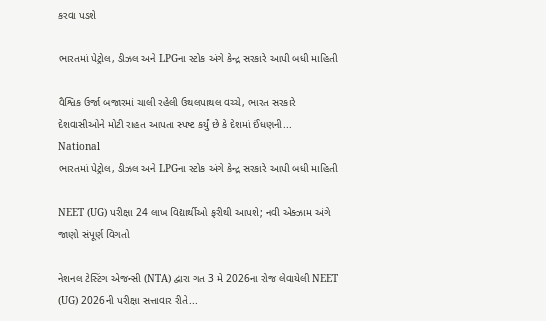કરવા પડશે

ભારતમાં પેટ્રોલ, ડીઝલ અને LPGના સ્ટોક અંગે કેન્દ્ર સરકારે આપી બધી માહિતી

વૈશ્વિક ઉર્જા બજારમાં ચાલી રહેલી ઉથલપાથલ વચ્ચે, ભારત સરકારે દેશવાસીઓને મોટી રાહત આપતા સ્પષ્ટ કર્યું છે કે દેશમાં ઈંધણની...
National
ભારતમાં પેટ્રોલ, ડીઝલ અને LPGના સ્ટોક અંગે કેન્દ્ર સરકારે આપી બધી માહિતી

NEET (UG) પરીક્ષા 24 લાખ વિદ્યાર્થીઓ ફરીથી આપશે; નવી એક્ઝામ અંગે જાણો સંપૂર્ણ વિગતો

નેશનલ ટેસ્ટિંગ એજન્સી (NTA) દ્વારા ગત 3 મે 2026ના રોજ લેવાયેલી NEET (UG) 2026ની પરીક્ષા સત્તાવાર રીતે...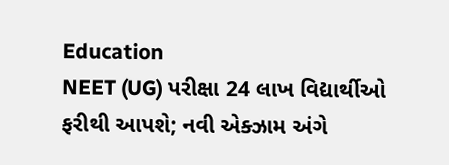Education
NEET (UG) પરીક્ષા 24 લાખ વિદ્યાર્થીઓ ફરીથી આપશે; નવી એક્ઝામ અંગે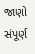જાણો સંપૂર્ણ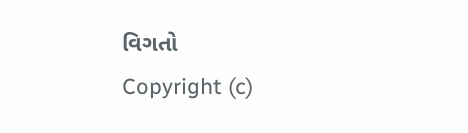વિગતો
Copyright (c)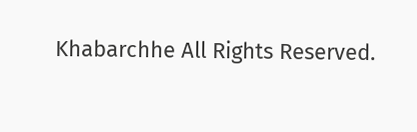Khabarchhe All Rights Reserved.